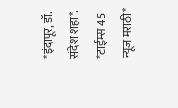*इंदापूर, डॉ. संदेश शहा*.
*टाईम्स 45 न्यूज मराठी*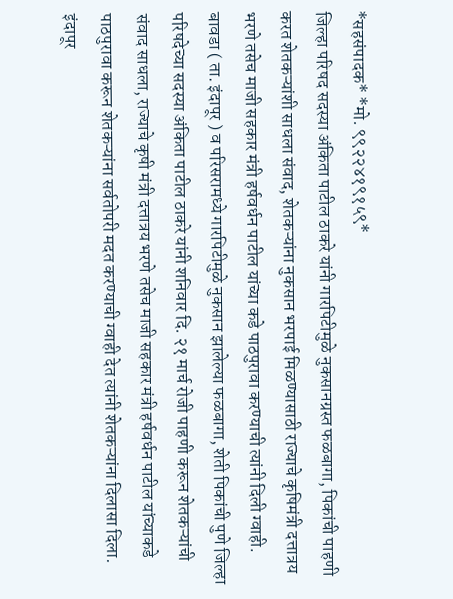*सहसंपादक* *मो. ९९२२४१९१५९*
जिल्हा परिषद सदस्या अंकिता पाटील ठाकरे यांनी गारपिटीमुळे नुकसानग्रस्त फळबागा, पिकांची पाहणी करत शेतकऱ्यांशी साधला संवाद, शेतकऱ्यांना नुकसान भरपाई मिळण्यासाठी राज्याचे कृषिमंत्री दत्तात्रय भरणे तसेच माजी सहकार मंत्री हर्षवर्धन पाटील यांच्या कडे पाठपुरावा करण्याची त्यांनी दिली ग्वाही.
बावडा ( ता. इंदापूर ) व परिसरामध्ये गारपिटीमुळे नुकसान झालेल्या फळबागा, शेती पिकांची पुणे जिल्हा परिषदेच्या सदस्या अंकिता पाटील ठाकरे यांनी शनिवार दि. २१ मार्च रोजी पाहणी करून शेतकऱ्यांची संवाद साधला, राज्याचे कृषी मंत्री दत्तात्रय भरणे तसेच माजी सहकार मंत्री हर्षवर्धन पाटील यांच्याकडे पाठपुरावा करून शेतकऱ्यांना सर्वतोपरी मदत करण्याची ग्वाही देत त्यांनी शेतकऱ्यांना दिलासा दिला.
इंदापूर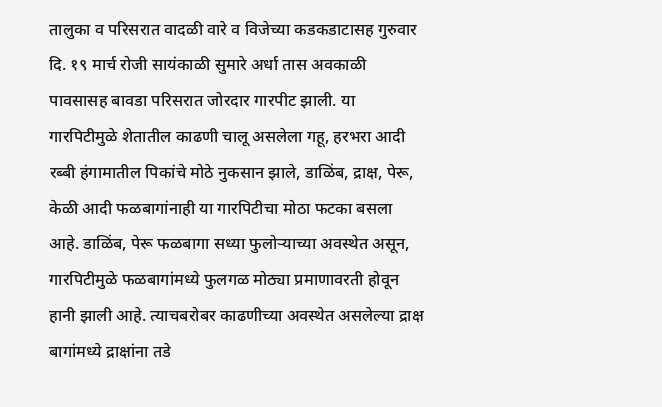तालुका व परिसरात वादळी वारे व विजेच्या कडकडाटासह गुरुवार दि. १९ मार्च रोजी सायंकाळी सुमारे अर्धा तास अवकाळी पावसासह बावडा परिसरात जोरदार गारपीट झाली. या गारपिटीमुळे शेतातील काढणी चालू असलेला गहू, हरभरा आदी रब्बी हंगामातील पिकांचे मोठे नुकसान झाले, डाळिंब, द्राक्ष, पेरू, केळी आदी फळबागांनाही या गारपिटीचा मोठा फटका बसला आहे. डाळिंब, पेरू फळबागा सध्या फुलोऱ्याच्या अवस्थेत असून, गारपिटीमुळे फळबागांमध्ये फुलगळ मोठ्या प्रमाणावरती होवून हानी झाली आहे. त्याचबरोबर काढणीच्या अवस्थेत असलेल्या द्राक्ष बागांमध्ये द्राक्षांना तडे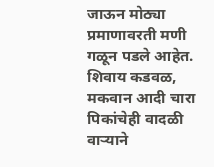जाऊन मोठ्या प्रमाणावरती मणी गळून पडले आहेत. शिवाय कडवळ, मकवान आदी चारा पिकांचेही वादळी वाऱ्याने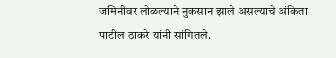जमिनीवर लोळल्याने नुकसान झाले असल्याचे अंकिता पाटील ठाकरे यांनी सांगितले.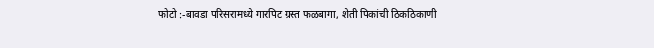फोटो :-बावडा परिसरामध्ये गारपिट ग्रस्त फळबागा, शेती पिकांची ठिकठिकाणी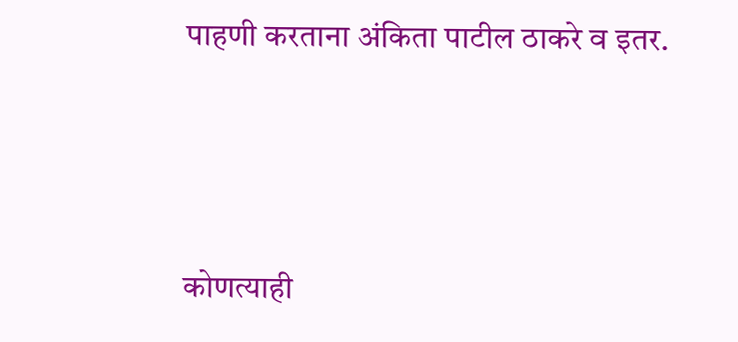पाहणी करताना अंकिता पाटील ठाकरे व इतर.






कोणत्याही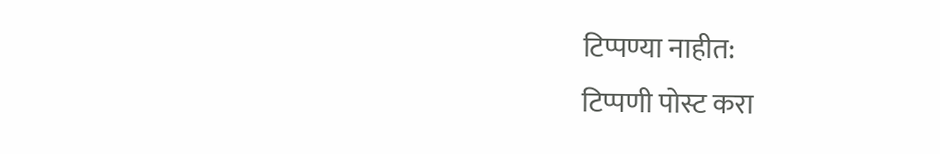टिप्पण्या नाहीत:
टिप्पणी पोस्ट करा